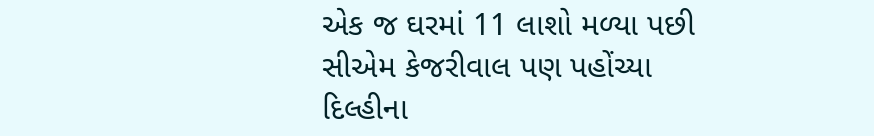એક જ ઘરમાં 11 લાશો મળ્યા પછી સીએમ કેજરીવાલ પણ પહોંચ્યા
દિલ્હીના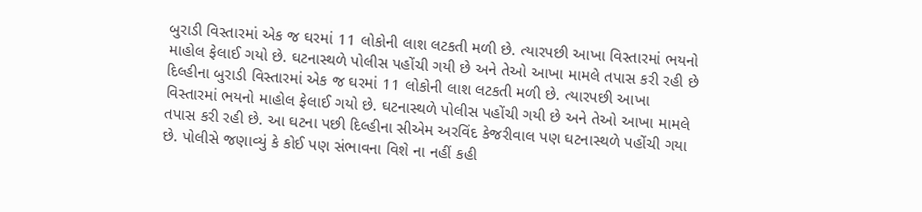બુરાડી વિસ્તારમાં એક જ ઘરમાં 11 લોકોની લાશ લટકતી મળી છે. ત્યારપછી આખા વિસ્તારમાં ભયનો માહોલ ફેલાઈ ગયો છે. ઘટનાસ્થળે પોલીસ પહોંચી ગયી છે અને તેઓ આખા મામલે તપાસ કરી રહી છે
દિલ્હીના બુરાડી વિસ્તારમાં એક જ ઘરમાં 11 લોકોની લાશ લટકતી મળી છે. ત્યારપછી આખા વિસ્તારમાં ભયનો માહોલ ફેલાઈ ગયો છે. ઘટનાસ્થળે પોલીસ પહોંચી ગયી છે અને તેઓ આખા મામલે તપાસ કરી રહી છે. આ ઘટના પછી દિલ્હીના સીએમ અરવિંદ કેજરીવાલ પણ ઘટનાસ્થળે પહોંચી ગયા છે. પોલીસે જણાવ્યું કે કોઈ પણ સંભાવના વિશે ના નહીં કહી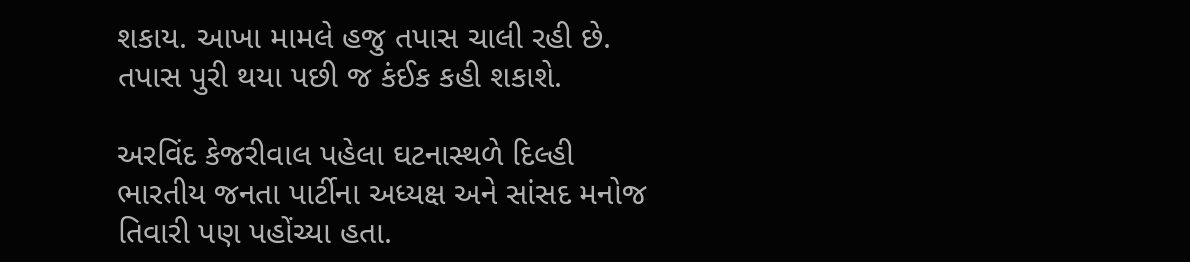શકાય. આખા મામલે હજુ તપાસ ચાલી રહી છે. તપાસ પુરી થયા પછી જ કંઈક કહી શકાશે.

અરવિંદ કેજરીવાલ પહેલા ઘટનાસ્થળે દિલ્હી ભારતીય જનતા પાર્ટીના અધ્યક્ષ અને સાંસદ મનોજ તિવારી પણ પહોંચ્યા હતા.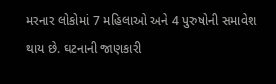મરનાર લોકોમાં 7 મહિલાઓ અને 4 પુરુષોની સમાવેશ થાય છે. ઘટનાની જાણકારી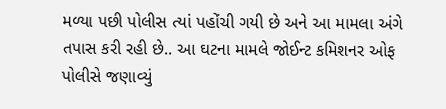મળ્યા પછી પોલીસ ત્યાં પહોંચી ગયી છે અને આ મામલા અંગે તપાસ કરી રહી છે.. આ ઘટના મામલે જોઈન્ટ કમિશનર ઓફ પોલીસે જણાવ્યું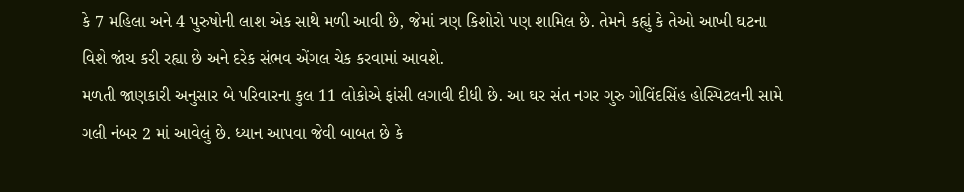કે 7 મહિલા અને 4 પુરુષોની લાશ એક સાથે મળી આવી છે, જેમાં ત્રણ કિશોરો પણ શામિલ છે. તેમને કહ્યું કે તેઓ આખી ઘટના વિશે જાંચ કરી રહ્યા છે અને દરેક સંભવ એંગલ ચેક કરવામાં આવશે.
મળતી જાણકારી અનુસાર બે પરિવારના કુલ 11 લોકોએ ફાંસી લગાવી દીધી છે. આ ઘર સંત નગર ગુરુ ગોવિંદસિંહ હોસ્પિટલની સામે ગલી નંબર 2 માં આવેલું છે. ધ્યાન આપવા જેવી બાબત છે કે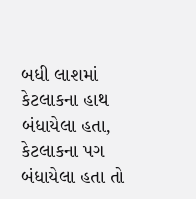બધી લાશમાં કેટલાકના હાથ બંધાયેલા હતા, કેટલાકના પગ બંધાયેલા હતા તો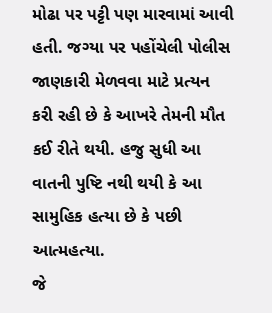મોઢા પર પટ્ટી પણ મારવામાં આવી હતી. જગ્યા પર પહોંચેલી પોલીસ જાણકારી મેળવવા માટે પ્રત્યન કરી રહી છે કે આખરે તેમની મૌત કઈ રીતે થયી. હજુ સુધી આ વાતની પુષ્ટિ નથી થયી કે આ સામુહિક હત્યા છે કે પછી આત્મહત્યા.
જે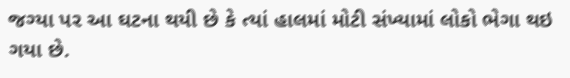જગ્યા પર આ ઘટના થયી છે કે ત્યાં હાલમાં મોટી સંખ્યામાં લોકો ભેગા થઇ ગયા છે.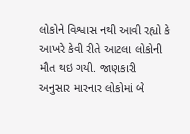લોકોને વિશ્વાસ નથી આવી રહ્યો કે આખરે કેવી રીતે આટલા લોકોની મૌત થઇ ગયી. જાણકારી અનુસાર મારનાર લોકોમાં બે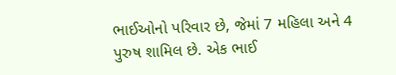ભાઈઓનો પરિવાર છે, જેમાં 7 મહિલા અને 4 પુરુષ શામિલ છે. એક ભાઈ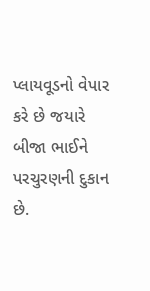પ્લાયવૂડનો વેપાર કરે છે જયારે બીજા ભાઈને પરચુરણની દુકાન છે.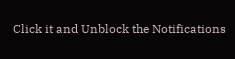Click it and Unblock the Notifications